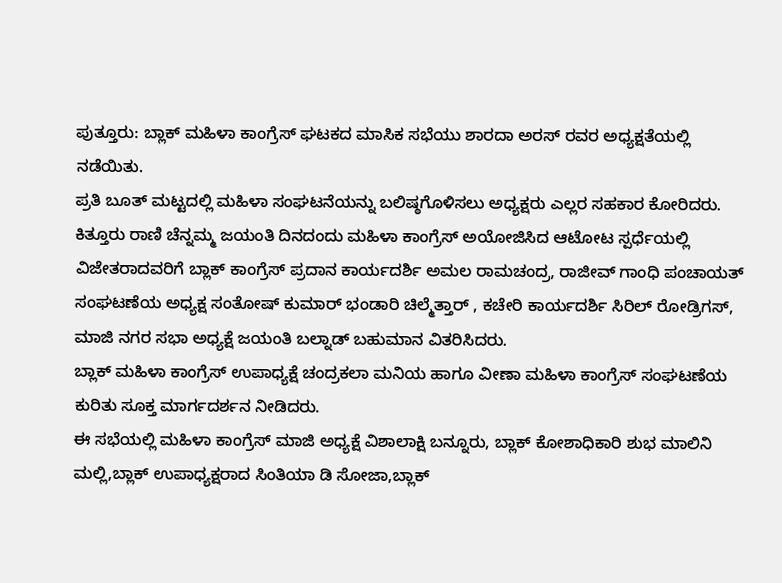ಪುತ್ತೂರು: ಬ್ಲಾಕ್ ಮಹಿಳಾ ಕಾಂಗ್ರೆಸ್ ಘಟಕದ ಮಾಸಿಕ ಸಭೆಯು ಶಾರದಾ ಅರಸ್ ರವರ ಅಧ್ಯಕ್ಷತೆಯಲ್ಲಿ ನಡೆಯಿತು.
ಪ್ರತಿ ಬೂತ್ ಮಟ್ಟದಲ್ಲಿ ಮಹಿಳಾ ಸಂಘಟನೆಯನ್ನು ಬಲಿಷ್ಠಗೊಳಿಸಲು ಅಧ್ಯಕ್ಷರು ಎಲ್ಲರ ಸಹಕಾರ ಕೋರಿದರು.
ಕಿತ್ತೂರು ರಾಣಿ ಚೆನ್ನಮ್ಮ ಜಯಂತಿ ದಿನದಂದು ಮಹಿಳಾ ಕಾಂಗ್ರೆಸ್ ಅಯೋಜಿಸಿದ ಆಟೋಟ ಸ್ಪರ್ಧೆಯಲ್ಲಿ ವಿಜೇತರಾದವರಿಗೆ ಬ್ಲಾಕ್ ಕಾಂಗ್ರೆಸ್ ಪ್ರದಾನ ಕಾರ್ಯದರ್ಶಿ ಅಮಲ ರಾಮಚಂದ್ರ, ರಾಜೀವ್ ಗಾಂಧಿ ಪಂಚಾಯತ್ ಸಂಘಟಣೆಯ ಅಧ್ಯಕ್ಷ ಸಂತೋಷ್ ಕುಮಾರ್ ಭಂಡಾರಿ ಚಿಲ್ಮೆತ್ತಾರ್ , ಕಚೇರಿ ಕಾರ್ಯದರ್ಶಿ ಸಿರಿಲ್ ರೋಡ್ರಿಗಸ್, ಮಾಜಿ ನಗರ ಸಭಾ ಅಧ್ಯಕ್ಷೆ ಜಯಂತಿ ಬಲ್ನಾಡ್ ಬಹುಮಾನ ವಿತರಿಸಿದರು.
ಬ್ಲಾಕ್ ಮಹಿಳಾ ಕಾಂಗ್ರೆಸ್ ಉಪಾಧ್ಯಕ್ಷೆ ಚಂದ್ರಕಲಾ ಮನಿಯ ಹಾಗೂ ವೀಣಾ ಮಹಿಳಾ ಕಾಂಗ್ರೆಸ್ ಸಂಘಟಣೆಯ ಕುರಿತು ಸೂಕ್ತ ಮಾರ್ಗದರ್ಶನ ನೀಡಿದರು.
ಈ ಸಭೆಯಲ್ಲಿ ಮಹಿಳಾ ಕಾಂಗ್ರೆಸ್ ಮಾಜಿ ಅಧ್ಯಕ್ಷೆ ವಿಶಾಲಾಕ್ಷಿ ಬನ್ನೂರು, ಬ್ಲಾಕ್ ಕೋಶಾಧಿಕಾರಿ ಶುಭ ಮಾಲಿನಿ ಮಲ್ಲಿ,ಬ್ಲಾಕ್ ಉಪಾಧ್ಯಕ್ಷರಾದ ಸಿಂತಿಯಾ ಡಿ ಸೋಜಾ,ಬ್ಲಾಕ್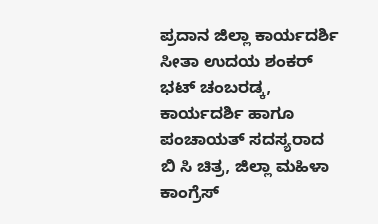ಪ್ರದಾನ ಜಿಲ್ಲಾ ಕಾರ್ಯದರ್ಶಿ ಸೀತಾ ಉದಯ ಶಂಕರ್ ಭಟ್ ಚಂಬರಡ್ಕ, ಕಾರ್ಯದರ್ಶಿ ಹಾಗೂ ಪಂಚಾಯತ್ ಸದಸ್ಯರಾದ ಬಿ ಸಿ ಚಿತ್ರ, ಜಿಲ್ಲಾ ಮಹಿಳಾ ಕಾಂಗ್ರೆಸ್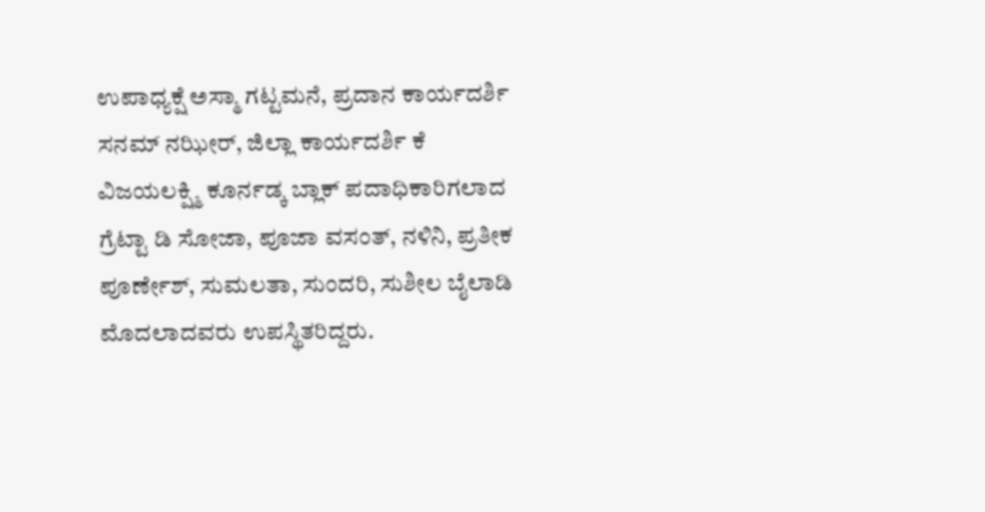ಉಪಾಧ್ಯಕ್ಷೆ ಅಸ್ಮಾ ಗಟ್ಟಮನೆ, ಪ್ರದಾನ ಕಾರ್ಯದರ್ಶಿ ಸನಮ್ ನಝೀರ್, ಜಿಲ್ಲಾ ಕಾರ್ಯದರ್ಶಿ ಕೆ ವಿಜಯಲಕ್ಷ್ಮಿ ಕೂರ್ನಡ್ಕ ಬ್ಲಾಕ್ ಪದಾಧಿಕಾರಿಗಲಾದ ಗ್ರೆಟ್ಟಾ ಡಿ ಸೋಜಾ, ಪೂಜಾ ವಸಂತ್, ನಳಿನಿ, ಪ್ರತೀಕ ಪೂರ್ಣೇಶ್, ಸುಮಲತಾ, ಸುಂದರಿ, ಸುಶೀಲ ಬೈಲಾಡಿ ಮೊದಲಾದವರು ಉಪಸ್ಥಿತರಿದ್ದರು.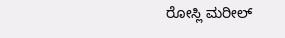ರೋಸ್ಲಿ ಮರೀಲ್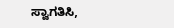ಸ್ವಾಗತಿಸಿ,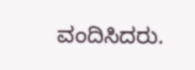ವಂದಿಸಿದರು.